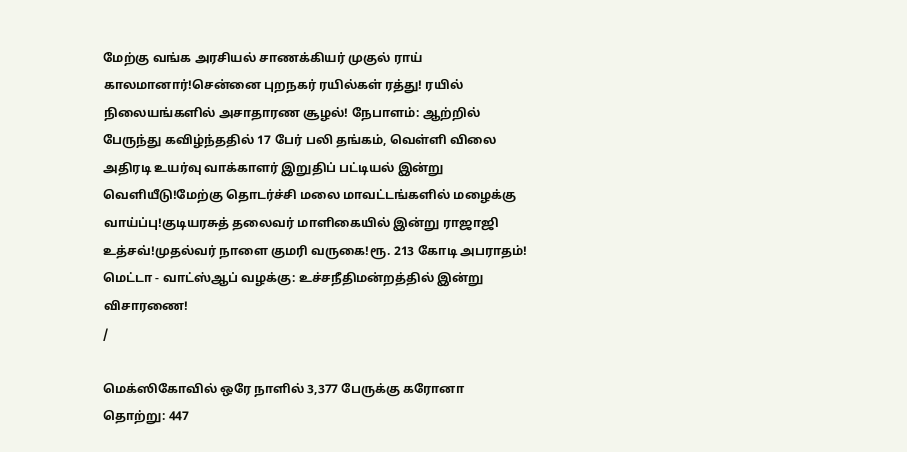மேற்கு வங்க அரசியல் சாணக்கியர் முகுல் ராய் காலமானார்!சென்னை புறநகர் ரயில்கள் ரத்து! ரயில் நிலையங்களில் அசாதாரண சூழல்! நேபாளம்: ஆற்றில் பேருந்து கவிழ்ந்ததில் 17 பேர் பலி தங்கம், வெள்ளி விலை அதிரடி உயர்வு வாக்காளர் இறுதிப் பட்டியல் இன்று வெளியீடு!மேற்கு தொடர்ச்சி மலை மாவட்டங்களில் மழைக்கு வாய்ப்பு!குடியரசுத் தலைவர் மாளிகையில் இன்று ராஜாஜி உத்சவ்!முதல்வர் நாளை குமரி வருகை!ரூ. 213 கோடி அபராதம்! மெட்டா - வாட்ஸ்ஆப் வழக்கு: உச்சநீதிமன்றத்தில் இன்று விசாரணை!
/

மெக்ஸிகோவில் ஒரே நாளில் 3,377 பேருக்கு கரோனா தொற்று: 447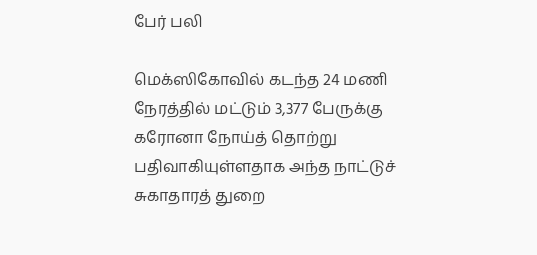பேர் பலி

மெக்ஸிகோவில் கடந்த 24 மணி நேரத்தில் மட்டும் 3,377 பேருக்கு கரோனா நோய்த் தொற்று பதிவாகியுள்ளதாக அந்த நாட்டுச் சுகாதாரத் துறை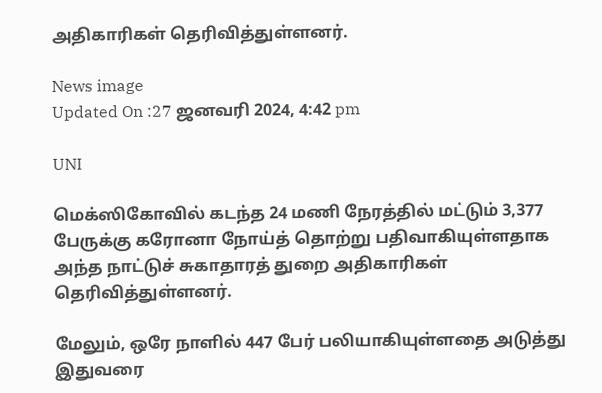அதிகாரிகள் தெரிவித்துள்ளனர்.

News image
Updated On :27 ஜனவரி 2024, 4:42 pm

UNI

மெக்ஸிகோவில் கடந்த 24 மணி நேரத்தில் மட்டும் 3,377 பேருக்கு கரோனா நோய்த் தொற்று பதிவாகியுள்ளதாக அந்த நாட்டுச் சுகாதாரத் துறை அதிகாரிகள் தெரிவித்துள்ளனர்.

மேலும், ஒரே நாளில் 447 பேர் பலியாகியுள்ளதை அடுத்து இதுவரை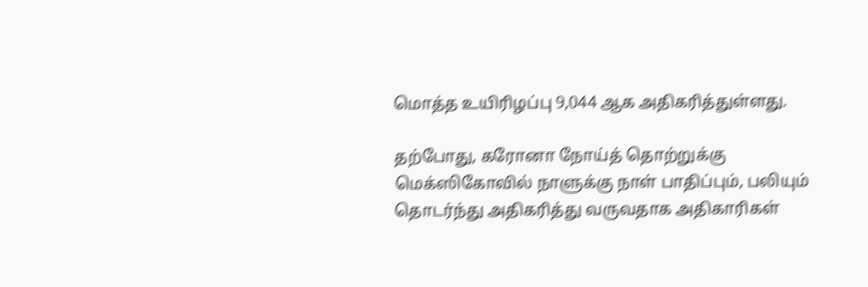மொத்த உயிரிழப்பு 9,044 ஆக அதிகரித்துள்ளது.

தற்போது, கரோனா நோய்த் தொற்றுக்கு மெக்ஸிகோவில் நாளுக்கு நாள் பாதிப்பும், பலியும் தொடர்ந்து அதிகரித்து வருவதாக அதிகாரிகள்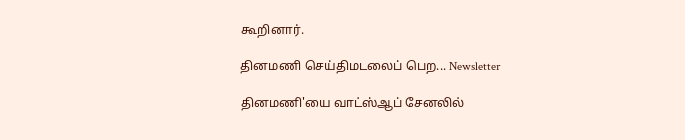கூறினார்.

தினமணி செய்திமடலைப் பெற... Newsletter

தினமணி'யை வாட்ஸ்ஆப் சேனலில்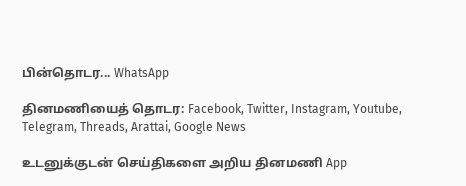பின்தொடர... WhatsApp

தினமணியைத் தொடர: Facebook, Twitter, Instagram, Youtube, Telegram, Threads, Arattai, Google News

உடனுக்குடன் செய்திகளை அறிய தினமணி App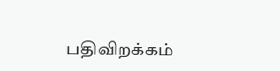பதிவிறக்கம்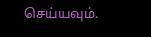செய்யவும்.